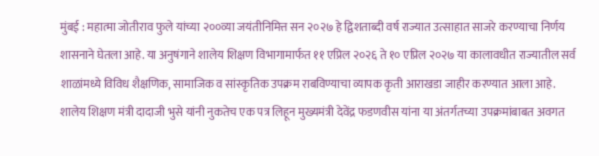मुंबई : महात्मा जोतीराव फुले यांच्या २००व्या जयंतीनिमित्त सन २०२७ हे द्विशताब्दी वर्ष राज्यात उत्साहात साजरे करण्याचा निर्णय शासनाने घेतला आहे. या अनुषंगाने शालेय शिक्षण विभागामार्फत ११ एप्रिल २०२६ ते १० एप्रिल २०२७ या कालावधीत राज्यातील सर्व शाळांमध्ये विविध शैक्षणिक, सामाजिक व सांस्कृतिक उपक्रम राबविण्याचा व्यापक कृती आराखडा जाहीर करण्यात आला आहे. शालेय शिक्षण मंत्री दादाजी भुसे यांनी नुकतेच एक पत्र लिहून मुख्यमंत्री देवेंद्र फडणवीस यांना या अंतर्गतच्या उपक्रमांबाबत अवगत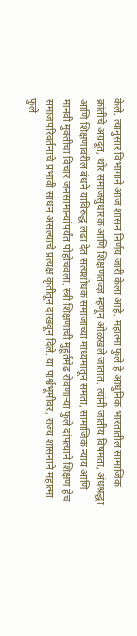केले. त्यानुसार विभागाने आज शासन निर्णय जारी केला आहे. महात्मा फुले हे आधुनिक भारतातील सामाजिक क्रांतीचे अग्रदूत, थोर समाजसुधारक आणि शिक्षणतज्ज्ञ म्हणून ओळखले जातात. त्यांनी जातीय विषमता, अंधश्रद्धा आणि शिक्षणावरील बंधने याविरुद्ध लढा देत सत्यशोधक समाजाच्या माध्यमातून समता, सामाजिक न्याय आणि मानवी मुक्तीचा विचार जनसामान्यांपर्यंत पोहोचवला. स्त्री शिक्षणाची मुहूर्तमेढ रोवणाऱ्या फुले दांपत्याने शिक्षण हेच समाजपरिवर्तनाचे प्रभावी साधन असल्याचे प्रत्यक्ष कृतीतून दाखवून दिले. या पार्श्वभूमीवर, राज्य शासनाने महात्मा फुले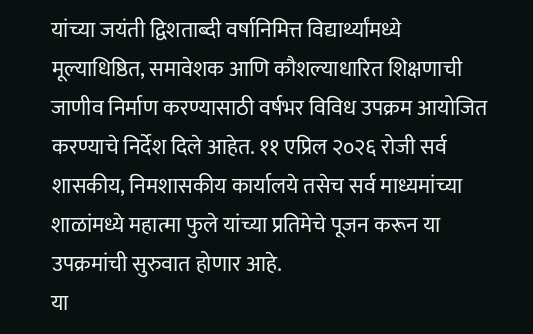यांच्या जयंती द्विशताब्दी वर्षानिमित्त विद्यार्थ्यांमध्ये मूल्याधिष्ठित, समावेशक आणि कौशल्याधारित शिक्षणाची जाणीव निर्माण करण्यासाठी वर्षभर विविध उपक्रम आयोजित करण्याचे निर्देश दिले आहेत. ११ एप्रिल २०२६ रोजी सर्व शासकीय, निमशासकीय कार्यालये तसेच सर्व माध्यमांच्या शाळांमध्ये महात्मा फुले यांच्या प्रतिमेचे पूजन करून या उपक्रमांची सुरुवात होणार आहे.
या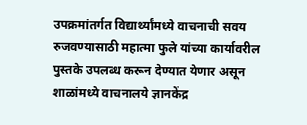उपक्रमांतर्गत विद्यार्थ्यांमध्ये वाचनाची सवय रुजवण्यासाठी महात्मा फुले यांच्या कार्यावरील पुस्तके उपलब्ध करून देण्यात येणार असून शाळांमध्ये वाचनालये ज्ञानकेंद्र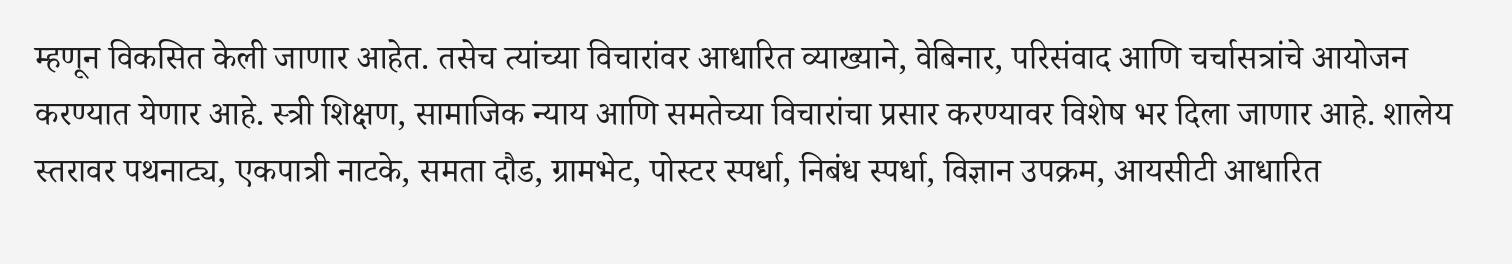म्हणून विकसित केली जाणार आहेत. तसेच त्यांच्या विचारांवर आधारित व्याख्याने, वेबिनार, परिसंवाद आणि चर्चासत्रांचे आयोजन करण्यात येणार आहे. स्त्री शिक्षण, सामाजिक न्याय आणि समतेच्या विचारांचा प्रसार करण्यावर विशेष भर दिला जाणार आहे. शालेय स्तरावर पथनाट्य, एकपात्री नाटके, समता दौड, ग्रामभेट, पोस्टर स्पर्धा, निबंध स्पर्धा, विज्ञान उपक्रम, आयसीटी आधारित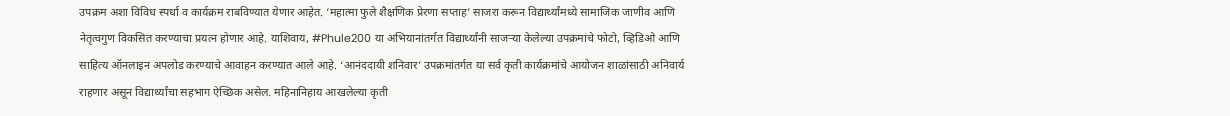उपक्रम अशा विविध स्पर्धा व कार्यक्रम राबविण्यात येणार आहेत. ‘महात्मा फुले शैक्षणिक प्रेरणा सप्ताह’ साजरा करून विद्यार्थ्यांमध्ये सामाजिक जाणीव आणि नेतृत्वगुण विकसित करण्याचा प्रयत्न होणार आहे. याशिवाय, #Phule200 या अभियानांतर्गत विद्यार्थ्यांनी साजऱ्या केलेल्या उपक्रमांचे फोटो, व्हिडिओ आणि साहित्य ऑनलाइन अपलोड करण्याचे आवाहन करण्यात आले आहे. ‘आनंददायी शनिवार’ उपक्रमांतर्गत या सर्व कृती कार्यक्रमांचे आयोजन शाळांसाठी अनिवार्य राहणार असून विद्यार्थ्यांचा सहभाग ऐच्छिक असेल. महिनानिहाय आखलेल्या कृती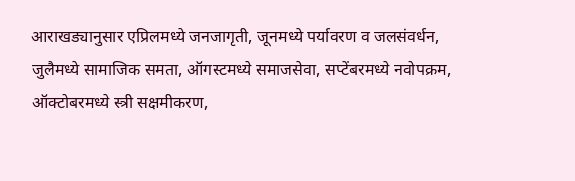आराखड्यानुसार एप्रिलमध्ये जनजागृती, जूनमध्ये पर्यावरण व जलसंवर्धन, जुलैमध्ये सामाजिक समता, ऑगस्टमध्ये समाजसेवा, सप्टेंबरमध्ये नवोपक्रम, ऑक्टोबरमध्ये स्त्री सक्षमीकरण,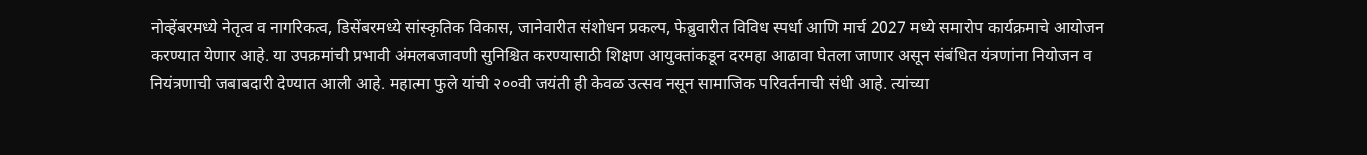नोव्हेंबरमध्ये नेतृत्व व नागरिकत्व, डिसेंबरमध्ये सांस्कृतिक विकास, जानेवारीत संशोधन प्रकल्प, फेब्रुवारीत विविध स्पर्धा आणि मार्च 2027 मध्ये समारोप कार्यक्रमाचे आयोजन करण्यात येणार आहे. या उपक्रमांची प्रभावी अंमलबजावणी सुनिश्चित करण्यासाठी शिक्षण आयुक्तांकडून दरमहा आढावा घेतला जाणार असून संबंधित यंत्रणांना नियोजन व नियंत्रणाची जबाबदारी देण्यात आली आहे. महात्मा फुले यांची २००वी जयंती ही केवळ उत्सव नसून सामाजिक परिवर्तनाची संधी आहे. त्यांच्या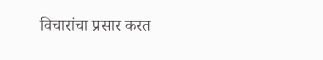विचारांचा प्रसार करत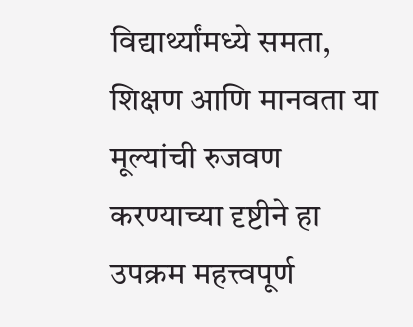विद्यार्थ्यांमध्ये समता, शिक्षण आणि मानवता या मूल्यांची रुजवण करण्याच्या दृष्टीने हा उपक्रम महत्त्वपूर्ण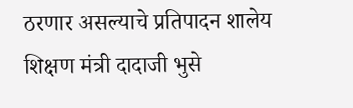ठरणार असल्याचे प्रतिपादन शालेय शिक्षण मंत्री दादाजी भुसे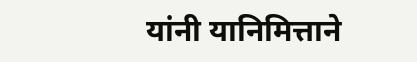यांनी यानिमित्ताने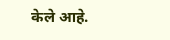केले आहे.